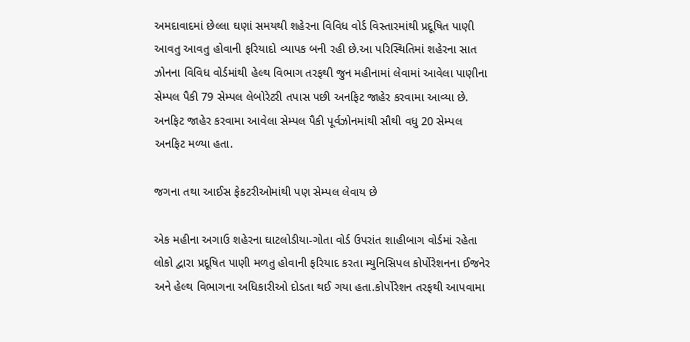અમદાવાદમાં છેલ્લા ઘણાં સમયથી શહેરના વિવિધ વોર્ડ વિસ્તારમાંથી પ્રદૂષિત પાણી આવતુ આવતુ હોવાની ફરિયાદો વ્યાપક બની રહી છે.આ પરિસ્થિતિમાં શહેરના સાત ઝોનના વિવિધ વોર્ડમાંથી હેલ્થ વિભાગ તરફથી જુન મહીનામાં લેવામાં આવેલા પાણીના સેમ્પલ પૈકી 79 સેમ્પલ લેબોરેટરી તપાસ પછી અનફિટ જાહેર કરવામા આવ્યા છે. અનફિટ જાહેર કરવામા આવેલા સેમ્પલ પૈકી પૂર્વઝોનમાંથી સૌથી વધુ 20 સેમ્પલ અનફિટ મળ્યા હતા.

જગના તથા આઈસ ફેકટરીઓમાંથી પણ સેમ્પલ લેવાય છે

એક મહીના અગાઉ શહેરના ઘાટલોડીયા-ગોતા વોર્ડ ઉપરાંત શાહીબાગ વોર્ડમાં રહેતા લોકો દ્વારા પ્રદૂષિત પાણી મળતુ હોવાની ફરિયાદ કરતા મ્યુનિસિપલ કોર્પોરેશનના ઈજનેર અને હેલ્થ વિભાગના અધિકારીઓ દોડતા થઈ ગયા હતા.કોર્પોરેશન તરફથી આપવામા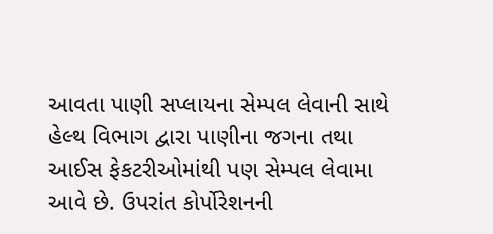આવતા પાણી સપ્લાયના સેમ્પલ લેવાની સાથે હેલ્થ વિભાગ દ્વારા પાણીના જગના તથા આઈસ ફેકટરીઓમાંથી પણ સેમ્પલ લેવામા આવે છે. ઉપરાંત કોર્પોરેશનની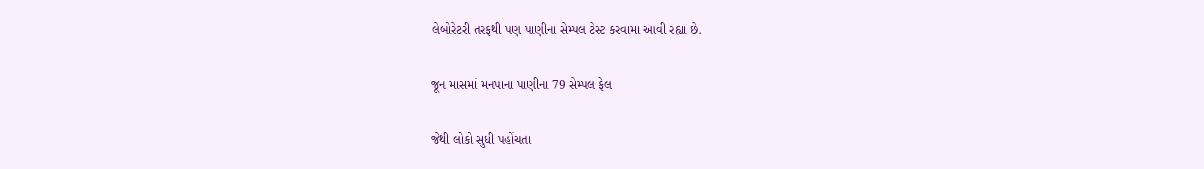લેબોરેટરી તરફથી પણ પાણીના સેમ્પલ ટેસ્ટ કરવામા આવી રહ્યા છે.

જૂન માસમાં મનપાના પાણીના 79 સેમ્પલ ફેલ

જેથી લોકો સુધી પહોંચતા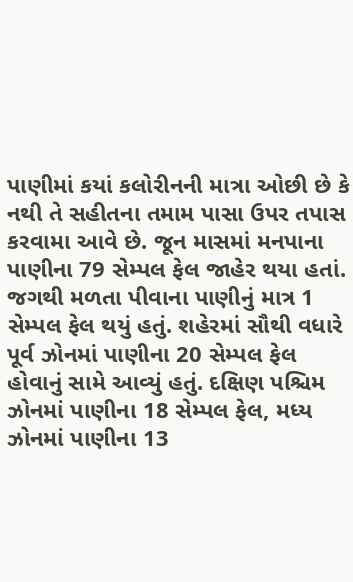પાણીમાં કયાં કલોરીનની માત્રા ઓછી છે કે નથી તે સહીતના તમામ પાસા ઉપર તપાસ કરવામા આવે છે. જૂન માસમાં મનપાના પાણીના 79 સેમ્પલ ફેલ જાહેર થયા હતાં. જગથી મળતા પીવાના પાણીનું માત્ર 1 સેમ્પલ ફેલ થયું હતું. શહેરમાં સૌથી વધારે પૂર્વ ઝોનમાં પાણીના 20 સેમ્પલ ફેલ હોવાનું સામે આવ્યું હતું. દક્ષિણ પશ્ચિમ ઝોનમાં પાણીના 18 સેમ્પલ ફેલ, મધ્ય ઝોનમાં પાણીના 13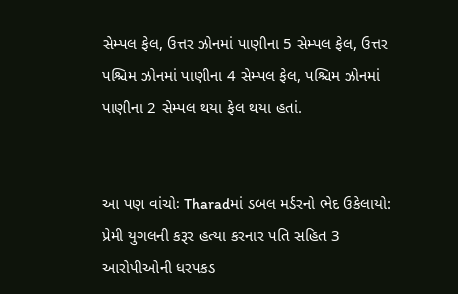સેમ્પલ ફેલ, ઉત્તર ઝોનમાં પાણીના 5 સેમ્પલ ફેલ, ઉત્તર પશ્ચિમ ઝોનમાં પાણીના 4 સેમ્પલ ફેલ, પશ્ચિમ ઝોનમાં પાણીના 2 સેમ્પલ થયા ફેલ થયા હતાં.


આ પણ વાંચોઃ Tharadમાં ડબલ મર્ડરનો ભેદ ઉકેલાયો: પ્રેમી યુગલની કરૂર હત્યા કરનાર પતિ સહિત 3 આરોપીઓની ધરપકડ